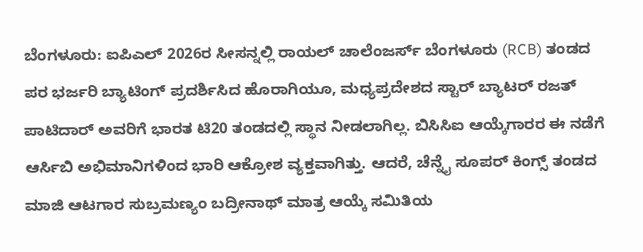ಬೆಂಗಳೂರು: ಐಪಿಎಲ್ 2026ರ ಸೀಸನ್ನಲ್ಲಿ ರಾಯಲ್ ಚಾಲೆಂಜರ್ಸ್ ಬೆಂಗಳೂರು (RCB) ತಂಡದ ಪರ ಭರ್ಜರಿ ಬ್ಯಾಟಿಂಗ್ ಪ್ರದರ್ಶಿಸಿದ ಹೊರಾಗಿಯೂ, ಮಧ್ಯಪ್ರದೇಶದ ಸ್ಟಾರ್ ಬ್ಯಾಟರ್ ರಜತ್ ಪಾಟಿದಾರ್ ಅವರಿಗೆ ಭಾರತ ಟಿ20 ತಂಡದಲ್ಲಿ ಸ್ಥಾನ ನೀಡಲಾಗಿಲ್ಲ. ಬಿಸಿಸಿಐ ಆಯ್ಕೆಗಾರರ ಈ ನಡೆಗೆ ಆರ್ಸಿಬಿ ಅಭಿಮಾನಿಗಳಿಂದ ಭಾರಿ ಆಕ್ರೋಶ ವ್ಯಕ್ತವಾಗಿತ್ತು. ಆದರೆ, ಚೆನ್ನೈ ಸೂಪರ್ ಕಿಂಗ್ಸ್ ತಂಡದ ಮಾಜಿ ಆಟಗಾರ ಸುಬ್ರಮಣ್ಯಂ ಬದ್ರೀನಾಥ್ ಮಾತ್ರ ಆಯ್ಕೆ ಸಮಿತಿಯ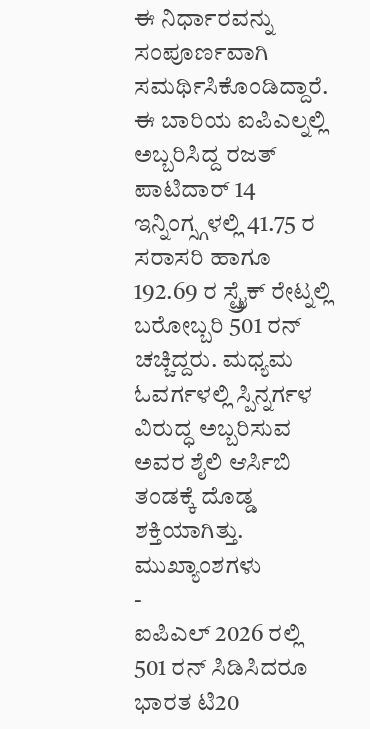ಈ ನಿರ್ಧಾರವನ್ನು ಸಂಪೂರ್ಣವಾಗಿ ಸಮರ್ಥಿಸಿಕೊಂಡಿದ್ದಾರೆ.
ಈ ಬಾರಿಯ ಐಪಿಎಲ್ನಲ್ಲಿ ಅಬ್ಬರಿಸಿದ್ದ ರಜತ್ ಪಾಟಿದಾರ್ 14 ಇನ್ನಿಂಗ್ಸ್ಗಳಲ್ಲಿ 41.75 ರ ಸರಾಸರಿ ಹಾಗೂ 192.69 ರ ಸ್ಟ್ರೈಕ್ ರೇಟ್ನಲ್ಲಿ ಬರೋಬ್ಬರಿ 501 ರನ್ ಚಚ್ಚಿದ್ದರು. ಮಧ್ಯಮ ಓವರ್ಗಳಲ್ಲಿ ಸ್ಪಿನ್ನರ್ಗಳ ವಿರುದ್ಧ ಅಬ್ಬರಿಸುವ ಅವರ ಶೈಲಿ ಆರ್ಸಿಬಿ ತಂಡಕ್ಕೆ ದೊಡ್ಡ ಶಕ್ತಿಯಾಗಿತ್ತು.
ಮುಖ್ಯಾಂಶಗಳು
-
ಐಪಿಎಲ್ 2026 ರಲ್ಲಿ 501 ರನ್ ಸಿಡಿಸಿದರೂ ಭಾರತ ಟಿ20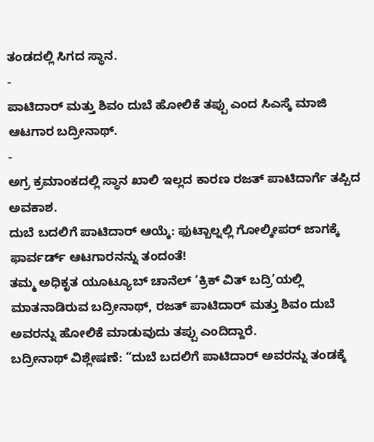ತಂಡದಲ್ಲಿ ಸಿಗದ ಸ್ಥಾನ.
-
ಪಾಟಿದಾರ್ ಮತ್ತು ಶಿವಂ ದುಬೆ ಹೋಲಿಕೆ ತಪ್ಪು ಎಂದ ಸಿಎಸ್ಕೆ ಮಾಜಿ ಆಟಗಾರ ಬದ್ರೀನಾಥ್.
-
ಅಗ್ರ ಕ್ರಮಾಂಕದಲ್ಲಿ ಸ್ಥಾನ ಖಾಲಿ ಇಲ್ಲದ ಕಾರಣ ರಜತ್ ಪಾಟಿದಾರ್ಗೆ ತಪ್ಪಿದ ಅವಕಾಶ.
ದುಬೆ ಬದಲಿಗೆ ಪಾಟಿದಾರ್ ಆಯ್ಕೆ: ಫುಟ್ಬಾಲ್ನಲ್ಲಿ ಗೋಲ್ಕೀಪರ್ ಜಾಗಕ್ಕೆ ಫಾರ್ವರ್ಡ್ ಆಟಗಾರನನ್ನು ತಂದಂತೆ!
ತಮ್ಮ ಅಧಿಕೃತ ಯೂಟ್ಯೂಬ್ ಚಾನೆಲ್ ‘ಕ್ರಿಕ್ ವಿತ್ ಬದ್ರಿ’ಯಲ್ಲಿ ಮಾತನಾಡಿರುವ ಬದ್ರೀನಾಥ್, ರಜತ್ ಪಾಟಿದಾರ್ ಮತ್ತು ಶಿವಂ ದುಬೆ ಅವರನ್ನು ಹೋಲಿಕೆ ಮಾಡುವುದು ತಪ್ಪು ಎಂದಿದ್ದಾರೆ.
ಬದ್ರೀನಾಥ್ ವಿಶ್ಲೇಷಣೆ: “ದುಬೆ ಬದಲಿಗೆ ಪಾಟಿದಾರ್ ಅವರನ್ನು ತಂಡಕ್ಕೆ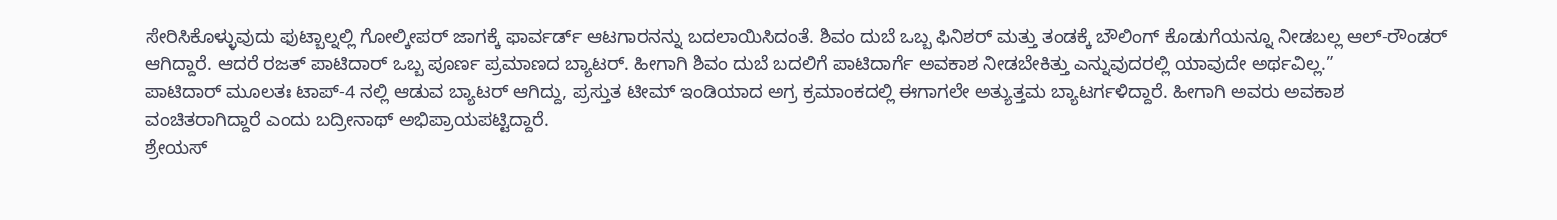ಸೇರಿಸಿಕೊಳ್ಳುವುದು ಫುಟ್ಬಾಲ್ನಲ್ಲಿ ಗೋಲ್ಕೀಪರ್ ಜಾಗಕ್ಕೆ ಫಾರ್ವರ್ಡ್ ಆಟಗಾರನನ್ನು ಬದಲಾಯಿಸಿದಂತೆ. ಶಿವಂ ದುಬೆ ಒಬ್ಬ ಫಿನಿಶರ್ ಮತ್ತು ತಂಡಕ್ಕೆ ಬೌಲಿಂಗ್ ಕೊಡುಗೆಯನ್ನೂ ನೀಡಬಲ್ಲ ಆಲ್-ರೌಂಡರ್ ಆಗಿದ್ದಾರೆ. ಆದರೆ ರಜತ್ ಪಾಟಿದಾರ್ ಒಬ್ಬ ಪೂರ್ಣ ಪ್ರಮಾಣದ ಬ್ಯಾಟರ್. ಹೀಗಾಗಿ ಶಿವಂ ದುಬೆ ಬದಲಿಗೆ ಪಾಟಿದಾರ್ಗೆ ಅವಕಾಶ ನೀಡಬೇಕಿತ್ತು ಎನ್ನುವುದರಲ್ಲಿ ಯಾವುದೇ ಅರ್ಥವಿಲ್ಲ.”
ಪಾಟಿದಾರ್ ಮೂಲತಃ ಟಾಪ್-4 ನಲ್ಲಿ ಆಡುವ ಬ್ಯಾಟರ್ ಆಗಿದ್ದು, ಪ್ರಸ್ತುತ ಟೀಮ್ ಇಂಡಿಯಾದ ಅಗ್ರ ಕ್ರಮಾಂಕದಲ್ಲಿ ಈಗಾಗಲೇ ಅತ್ಯುತ್ತಮ ಬ್ಯಾಟರ್ಗಳಿದ್ದಾರೆ. ಹೀಗಾಗಿ ಅವರು ಅವಕಾಶ ವಂಚಿತರಾಗಿದ್ದಾರೆ ಎಂದು ಬದ್ರೀನಾಥ್ ಅಭಿಪ್ರಾಯಪಟ್ಟಿದ್ದಾರೆ.
ಶ್ರೇಯಸ್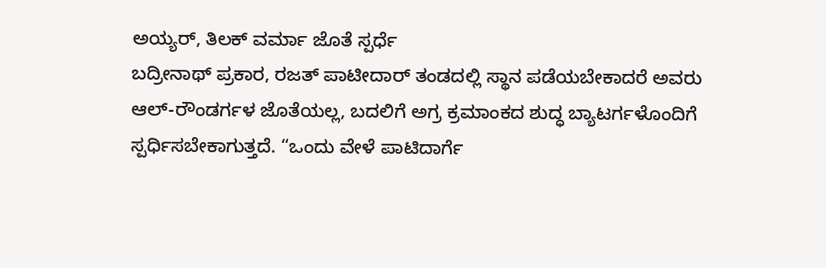ಅಯ್ಯರ್, ತಿಲಕ್ ವರ್ಮಾ ಜೊತೆ ಸ್ಪರ್ಧೆ
ಬದ್ರೀನಾಥ್ ಪ್ರಕಾರ, ರಜತ್ ಪಾಟೀದಾರ್ ತಂಡದಲ್ಲಿ ಸ್ಥಾನ ಪಡೆಯಬೇಕಾದರೆ ಅವರು ಆಲ್-ರೌಂಡರ್ಗಳ ಜೊತೆಯಲ್ಲ, ಬದಲಿಗೆ ಅಗ್ರ ಕ್ರಮಾಂಕದ ಶುದ್ಧ ಬ್ಯಾಟರ್ಗಳೊಂದಿಗೆ ಸ್ಪರ್ಧಿಸಬೇಕಾಗುತ್ತದೆ. “ಒಂದು ವೇಳೆ ಪಾಟಿದಾರ್ಗೆ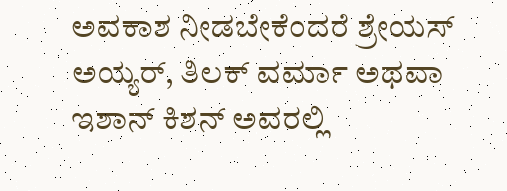ಅವಕಾಶ ನೀಡಬೇಕೆಂದರೆ ಶ್ರೇಯಸ್ ಅಯ್ಯರ್, ತಿಲಕ್ ವರ್ಮಾ ಅಥವಾ ಇಶಾನ್ ಕಿಶನ್ ಅವರಲ್ಲಿ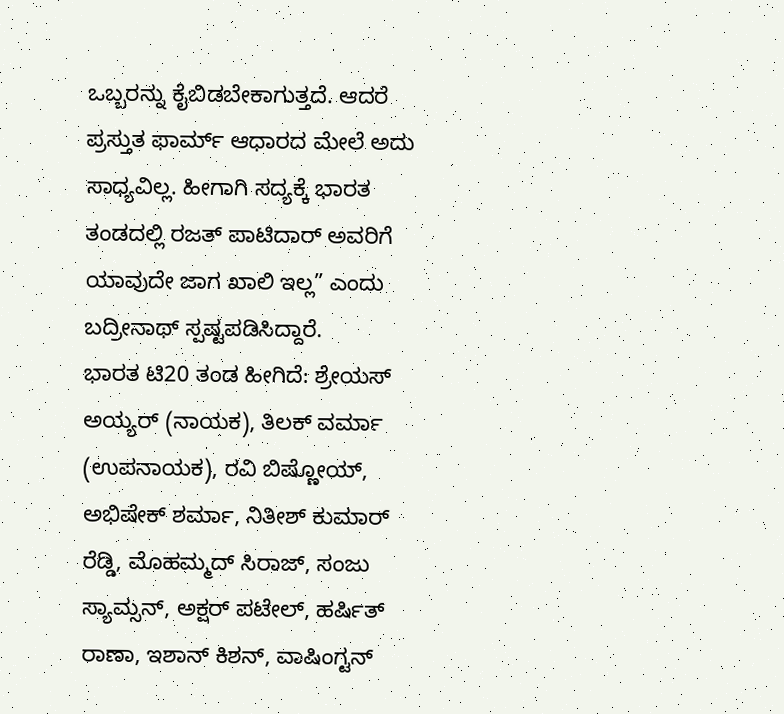ಒಬ್ಬರನ್ನು ಕೈಬಿಡಬೇಕಾಗುತ್ತದೆ. ಆದರೆ ಪ್ರಸ್ತುತ ಫಾರ್ಮ್ ಆಧಾರದ ಮೇಲೆ ಅದು ಸಾಧ್ಯವಿಲ್ಲ. ಹೀಗಾಗಿ ಸದ್ಯಕ್ಕೆ ಭಾರತ ತಂಡದಲ್ಲಿ ರಜತ್ ಪಾಟಿದಾರ್ ಅವರಿಗೆ ಯಾವುದೇ ಜಾಗ ಖಾಲಿ ಇಲ್ಲ” ಎಂದು ಬದ್ರೀನಾಥ್ ಸ್ಪಷ್ಟಪಡಿಸಿದ್ದಾರೆ.
ಭಾರತ ಟಿ20 ತಂಡ ಹೀಗಿದೆ: ಶ್ರೇಯಸ್ ಅಯ್ಯರ್ (ನಾಯಕ), ತಿಲಕ್ ವರ್ಮಾ (ಉಪನಾಯಕ), ರವಿ ಬಿಷ್ಣೋಯ್, ಅಭಿಷೇಕ್ ಶರ್ಮಾ, ನಿತೀಶ್ ಕುಮಾರ್ ರೆಡ್ಡಿ, ಮೊಹಮ್ಮದ್ ಸಿರಾಜ್, ಸಂಜು ಸ್ಯಾಮ್ಸನ್, ಅಕ್ಷರ್ ಪಟೇಲ್, ಹರ್ಷಿತ್ ರಾಣಾ, ಇಶಾನ್ ಕಿಶನ್, ವಾಷಿಂಗ್ಟನ್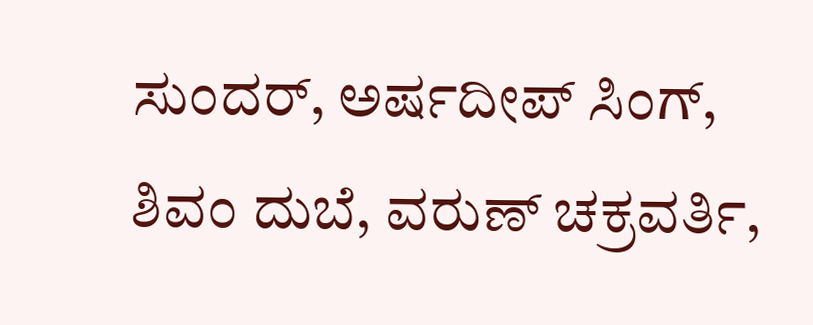ಸುಂದರ್, ಅರ್ಷದೀಪ್ ಸಿಂಗ್, ಶಿವಂ ದುಬೆ, ವರುಣ್ ಚಕ್ರವರ್ತಿ,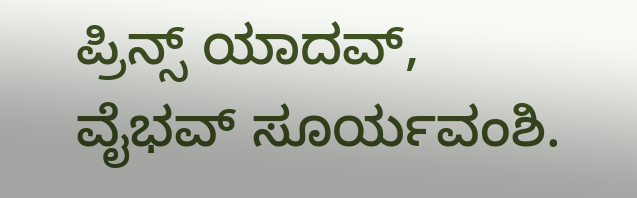ಪ್ರಿನ್ಸ್ ಯಾದವ್, ವೈಭವ್ ಸೂರ್ಯವಂಶಿ.